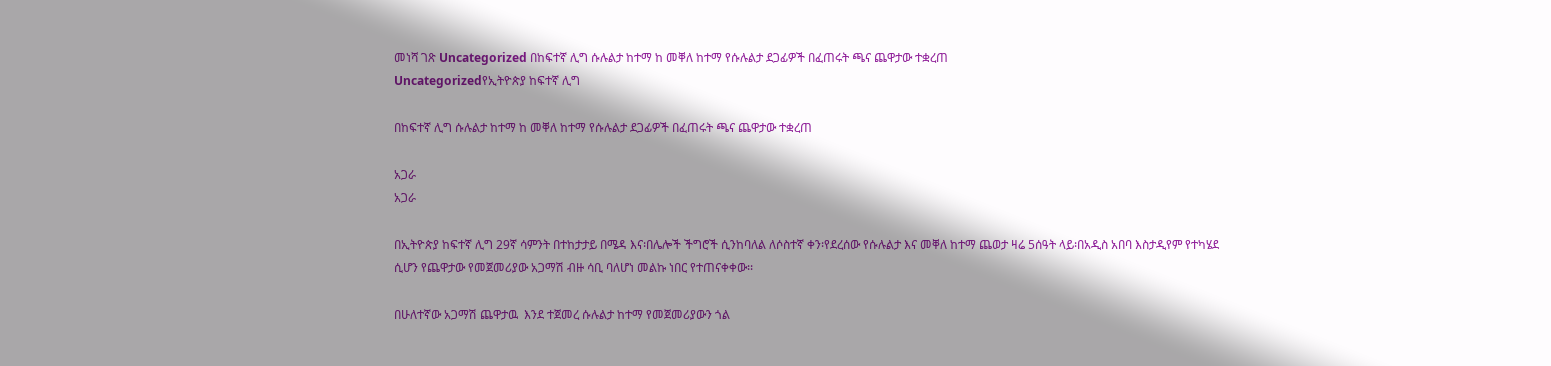መነሻ ገጽ Uncategorized በከፍተኛ ሊግ ሱሉልታ ከተማ ከ መቐለ ከተማ የሱሉልታ ደጋፊዎች በፈጠሩት ጫና ጨዋታው ተቋረጠ
Uncategorizedየኢትዮጵያ ከፍተኛ ሊግ

በከፍተኛ ሊግ ሱሉልታ ከተማ ከ መቐለ ከተማ የሱሉልታ ደጋፊዎች በፈጠሩት ጫና ጨዋታው ተቋረጠ

አጋራ
አጋራ

በኢትዮጵያ ከፍተኛ ሊግ 29ኛ ሳምንት በተከታታይ በሜዳ እና፡በሌሎች ችግሮች ሲንከባለል ለሶስተኛ ቀን፡የደረሰው የሱሉልታ እና መቐለ ከተማ ጨወታ ዛሬ 5ሰዓት ላይ፡በአዲስ አበባ እስታዲየም የተካሄደ ሲሆን የጨዋታው የመጀመሪያው አጋማሽ ብዙ ሳቢ ባለሆነ መልኩ ነበር የተጠናቀቀው፡፡

በሁለተኛው አጋማሽ ጨዋታዉ  እንደ ተጀመረ ሱሉልታ ከተማ የመጀመሪያውን ጎል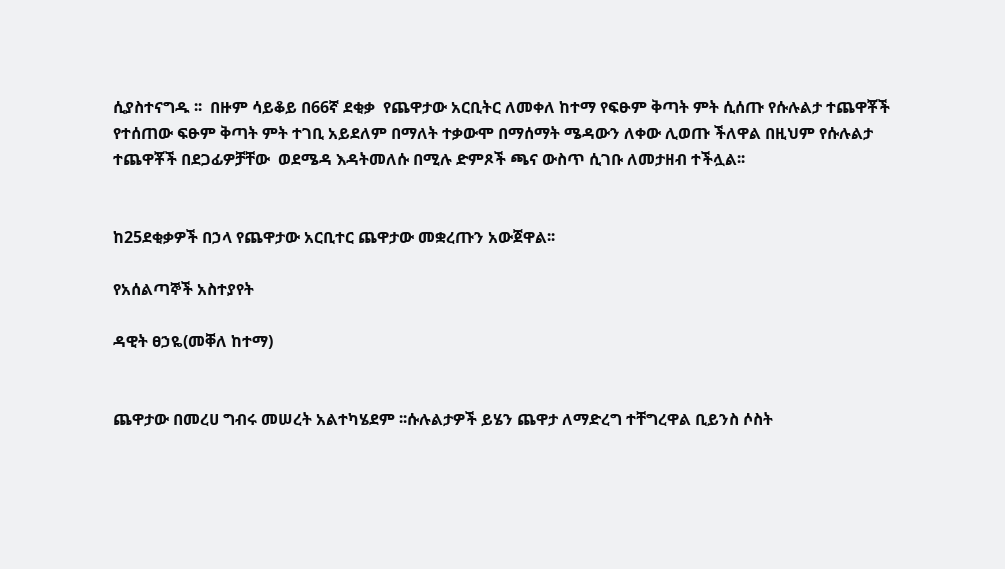ሲያስተናግዱ ፡፡  በዙም ሳይቆይ በ66ኛ ደቂቃ  የጨዋታው አርቢትር ለመቀለ ከተማ የፍፁም ቅጣት ምት ሲሰጡ የሱሉልታ ተጨዋቾች የተሰጠው ፍፁም ቅጣት ምት ተገቢ አይደለም በማለት ተቃውሞ በማሰማት ሜዳውን ለቀው ሊወጡ ችለዋል በዚህም የሱሉልታ ተጨዋቾች በደጋፊዎቻቸው  ወደሜዳ እዳትመለሱ በሚሉ ድምጾች ጫና ውስጥ ሲገቡ ለመታዘብ ተችሏል፡፡


ከ25ደቂቃዎች በኃላ የጨዋታው አርቢተር ጨዋታው መቋረጡን አውጀዋል፡፡

የአሰልጣኞች አስተያየት

ዳዊት ፀኃዬ(መቐለ ከተማ)


ጨዋታው በመረሀ ግብሩ መሠረት አልተካሄደም ፡፡ሱሉልታዎች ይሄን ጨዋታ ለማድረግ ተቸግረዋል ቢይንስ ሶስት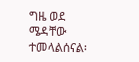ግዜ ወደ ሜዳቸው ተመላልሰናል፡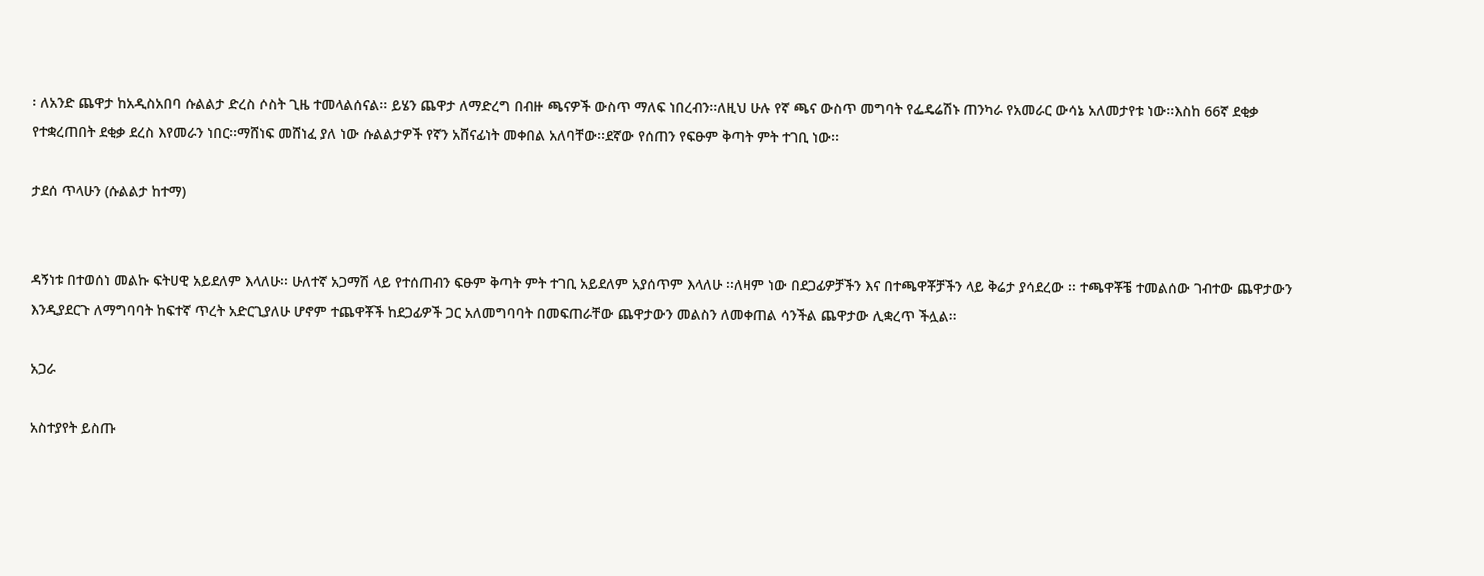፡ ለአንድ ጨዋታ ከአዲስአበባ ሱልልታ ድረስ ሶስት ጊዜ ተመላልሰናል፡፡ ይሄን ጨዋታ ለማድረግ በብዙ ጫናዎች ውስጥ ማለፍ ነበረብን፡፡ለዚህ ሁሉ የኛ ጫና ውስጥ መግባት የፌዴሬሽኑ ጠንካራ የአመራር ውሳኔ አለመታየቱ ነው፡፡እስከ 66ኛ ደቂቃ የተቋረጠበት ደቂቃ ደረስ እየመራን ነበር፡፡ማሸነፍ መሸነፈ ያለ ነው ሱልልታዎች የኛን አሸናፊነት መቀበል አለባቸው፡፡ደኛው የሰጠን የፍፁም ቅጣት ምት ተገቢ ነው፡፡

ታደሰ ጥላሁን (ሱልልታ ከተማ)


ዳኝነቱ በተወሰነ መልኩ ፍትሀዊ አይደለም እላለሁ፡፡ ሁለተኛ አጋማሽ ላይ የተሰጠብን ፍፁም ቅጣት ምት ተገቢ አይደለም አያሰጥም እላለሁ ፡፡ለዛም ነው በደጋፊዎቻችን እና በተጫዋቾቻችን ላይ ቅሬታ ያሳደረው ፡፡ ተጫዋቾቼ ተመልሰው ገብተው ጨዋታውን እንዲያደርጉ ለማግባባት ከፍተኛ ጥረት አድርጊያለሁ ሆኖም ተጨዋቾች ከደጋፊዎች ጋር አለመግባባት በመፍጠራቸው ጨዋታውን መልስን ለመቀጠል ሳንችል ጨዋታው ሊቋረጥ ችሏል፡፡

አጋራ

አስተያየት ይስጡ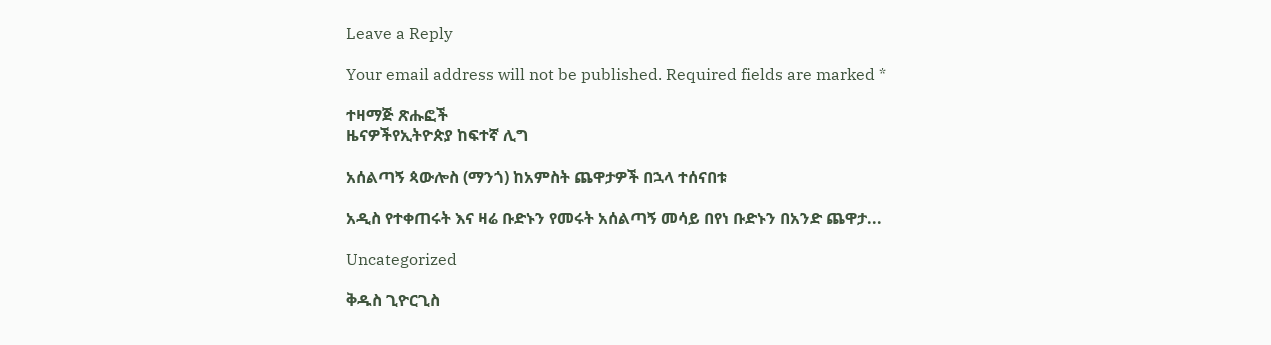Leave a Reply

Your email address will not be published. Required fields are marked *

ተዛማጅ ጽሑፎች
ዜናዎችየኢትዮጵያ ከፍተኛ ሊግ

አሰልጣኝ ጳውሎስ (ማንጎ) ከአምስት ጨዋታዎች በኋላ ተሰናበቱ

አዲስ የተቀጠሩት እና ዛሬ ቡድኑን የመሩት አሰልጣኝ መሳይ በየነ ቡድኑን በአንድ ጨዋታ...

Uncategorized

ቅዱስ ጊዮርጊስ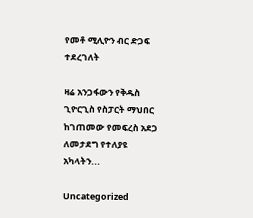የመቶ ሚሊዮን ብር ድጋፍ ተደረገለት

ዛሬ አንጋፋውን የቅዱስ ጊዮርጊስ የስፓርት ማህበር ከገጠመው የመፍረስ አደጋ ለመታደግ የተለያዩ አካላትን...

Uncategorized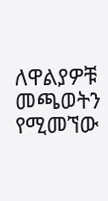ለዋልያዎቹ መጫወትን የሚመኘው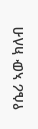የሴሪ ኣው ክለብ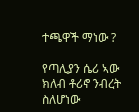ተጫዋች ማነው ?

የጣሊያን ሴሪ ኣው ክለብ ቶሪኖ ንብረት ስለሆነው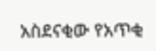አስደናቂው የአጥቂ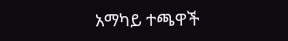አማካይ ተጫዋች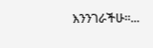እንንገራችሁ።...